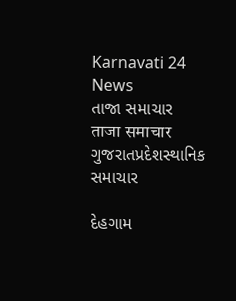Karnavati 24 News
તાજા સમાચાર
ताजा समाचार
ગુજરાતપ્રદેશસ્થાનિક સમાચાર

દેહગામ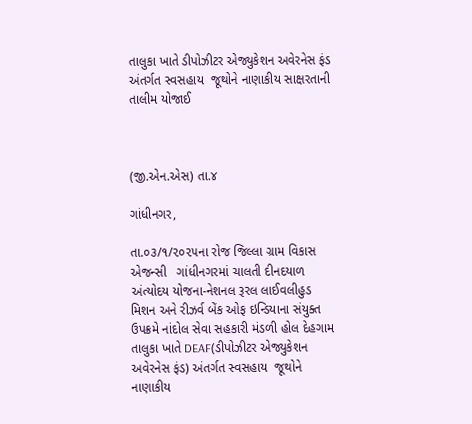તાલુકા ખાતે ડીપોઝીટર એજ્યુકેશન અવેરનેસ ફંડ અંતર્ગત સ્વસહાય  જૂથોને નાણાકીય સાક્ષરતાની તાલીમ યોજાઈ



(જી.એન.એસ) તા.૪

ગાંધીનગર,

તા.૦૩/૧/૨૦૨૫ના રોજ જિલ્લા ગ્રામ વિકાસ એજન્સી   ગાંધીનગરમાં ચાલતી દીનદયાળ અંત્યોદય યોજના-નેશનલ રૂરલ લાઈવલીહુડ મિશન અને રીઝર્વ બેંક ઓફ ઇન્ડિયાના સંયુક્ત ઉપક્રમે નાંદોલ સેવા સહકારી મંડળી હોલ દેહગામ તાલુકા ખાતે DEAF(ડીપોઝીટર એજ્યુકેશન અવેરનેસ ફંડ) અંતર્ગત સ્વસહાય  જૂથોને નાણાકીય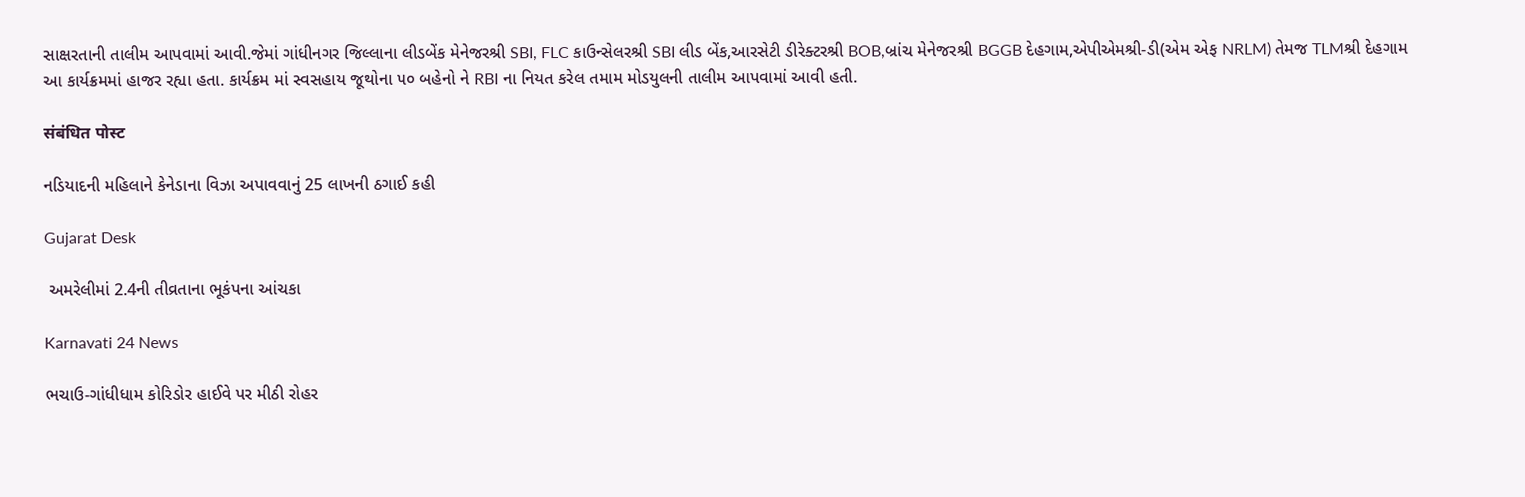સાક્ષરતાની તાલીમ આપવામાં આવી.જેમાં ગાંધીનગર જિલ્લાના લીડબેંક મેનેજરશ્રી SBI, FLC કાઉન્સેલરશ્રી SBI લીડ બેંક,આરસેટી ડીરેક્ટરશ્રી BOB,બ્રાંચ મેનેજરશ્રી BGGB દેહગામ,એપીએમશ્રી-ડી(એમ એફ NRLM) તેમજ TLMશ્રી દેહગામ આ કાર્યક્રમમાં હાજર રહ્યા હતા. કાર્યક્રમ માં સ્વસહાય જૂથોના ૫૦ બહેનો ને RBI ના નિયત કરેલ તમામ મોડયુલની તાલીમ આપવામાં આવી હતી.

संबंधित पोस्ट

નડિયાદની મહિલાને કેનેડાના વિઝા અપાવવાનું 25 લાખની ઠગાઈ કહી

Gujarat Desk

 અમરેલીમાં 2.4ની તીવ્રતાના ભૂકંપના આંચકા

Karnavati 24 News

ભચાઉ-ગાંધીધામ કોરિડોર હાઈવે પર મીઠી રોહર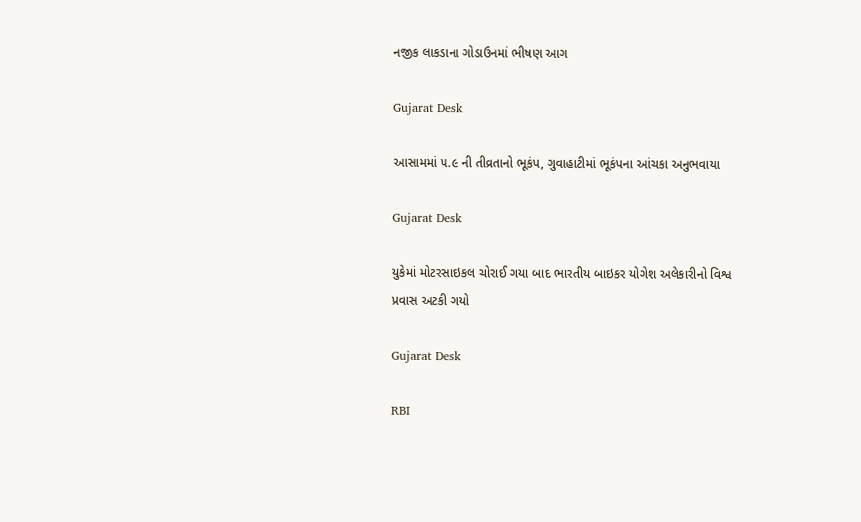નજીક લાકડાના ગોડાઉનમાં ભીષણ આગ

Gujarat Desk

આસામમાં ૫.૯ ની તીવ્રતાનો ભૂકંપ, ગુવાહાટીમાં ભૂકંપના આંચકા અનુભવાયા

Gujarat Desk

યુકેમાં મોટરસાઇકલ ચોરાઈ ગયા બાદ ભારતીય બાઇકર યોગેશ અલેકારીનો વિશ્વ પ્રવાસ અટકી ગયો

Gujarat Desk

RBI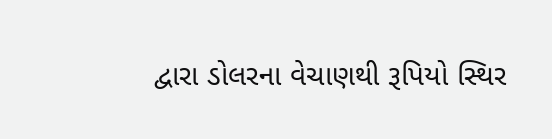દ્વારા ડોલરના વેચાણથી રૂપિયો સ્થિર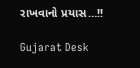રાખવાનો પ્રયાસ…!!

Gujarat Desk